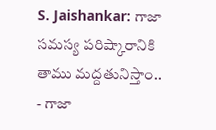S. Jaishankar: గాజా సమస్య పరిష్కారానికి తాము మద్దతునిస్తాం..
- గాజా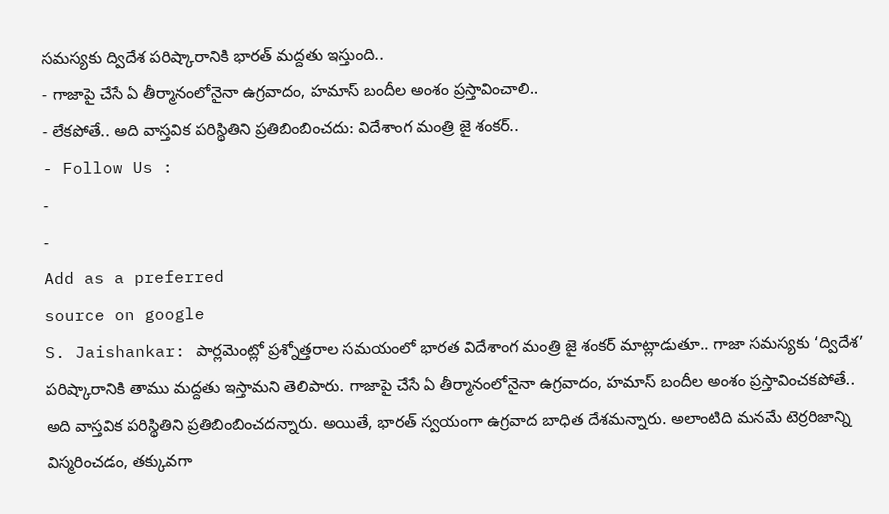సమస్యకు ద్విదేశ పరిష్కారానికి భారత్ మద్దతు ఇస్తుంది..
- గాజాపై చేసే ఏ తీర్మానంలోనైనా ఉగ్రవాదం, హమాస్ బందీల అంశం ప్రస్తావించాలి..
- లేకపోతే.. అది వాస్తవిక పరిస్థితిని ప్రతిబింబించదు: విదేశాంగ మంత్రి జై శంకర్..
- Follow Us :
-
-
Add as a preferred
source on google
S. Jaishankar: పార్లమెంట్లో ప్రశ్నోత్తరాల సమయంలో భారత విదేశాంగ మంత్రి జై శంకర్ మాట్లాడుతూ.. గాజా సమస్యకు ‘ద్విదేశ’ పరిష్కారానికి తాము మద్దతు ఇస్తామని తెలిపారు. గాజాపై చేసే ఏ తీర్మానంలోనైనా ఉగ్రవాదం, హమాస్ బందీల అంశం ప్రస్తావించకపోతే.. అది వాస్తవిక పరిస్థితిని ప్రతిబింబించదన్నారు. అయితే, భారత్ స్వయంగా ఉగ్రవాద బాధిత దేశమన్నారు. అలాంటిది మనమే టెర్రరిజాన్ని విస్మరించడం, తక్కువగా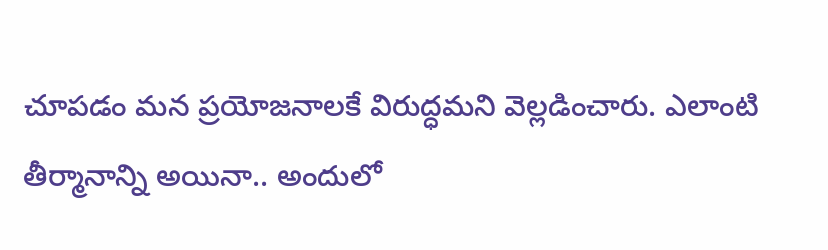చూపడం మన ప్రయోజనాలకే విరుద్ధమని వెల్లడించారు. ఎలాంటి తీర్మానాన్ని అయినా.. అందులో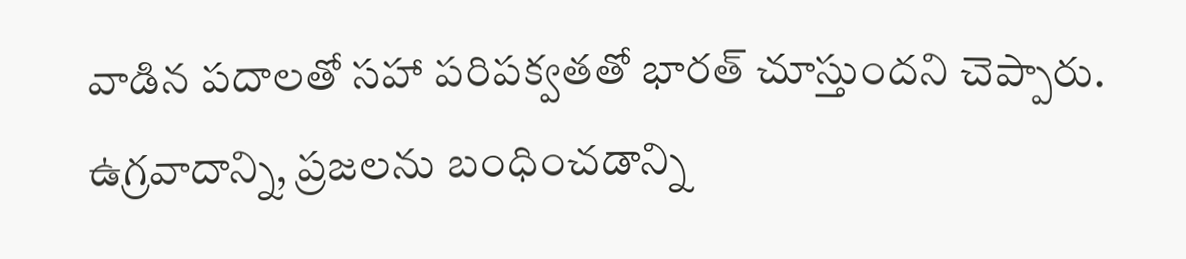వాడిన పదాలతో సహా పరిపక్వతతో భారత్ చూస్తుందని చెప్పారు. ఉగ్రవాదాన్ని, ప్రజలను బంధించడాన్ని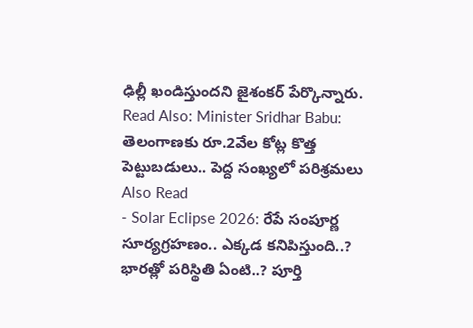ఢిల్లీ ఖండిస్తుందని జైశంకర్ పేర్కొన్నారు.
Read Also: Minister Sridhar Babu: తెలంగాణకు రూ.2వేల కోట్ల కొత్త పెట్టుబడులు.. పెద్ద సంఖ్యలో పరిశ్రమలు
Also Read
- Solar Eclipse 2026: రేపే సంపూర్ణ సూర్యగ్రహణం.. ఎక్కడ కనిపిస్తుంది..? భారత్లో పరిస్థితి ఏంటి..? పూర్తి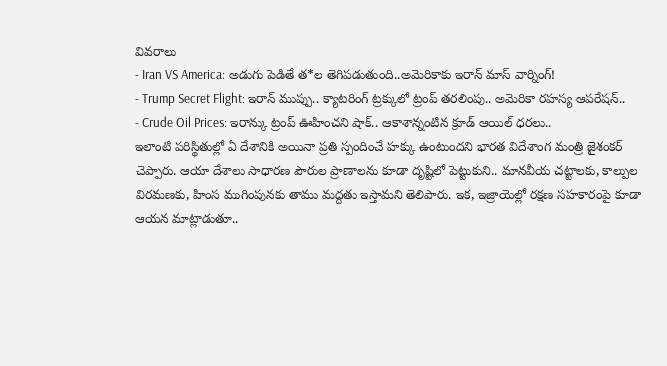వివరాలు
- Iran VS America: అడుగు పెడితే త*ల తెగిపడుతుంది..అమెరికాకు ఇరాన్ మాస్ వార్నింగ్!
- Trump Secret Flight: ఇరాన్ ముప్పు.. క్యాటరింగ్ ట్రక్కులో ట్రంప్ తరలింపు.. అమెరికా రహస్య ఆపరేషన్..
- Crude Oil Prices: ఇరాన్కు ట్రంప్ ఊహించని షాక్.. ఆకాశాన్నంటిన క్రూడ్ ఆయిల్ ధరలు..
ఇలాంటి పరిస్థితుల్లో ఏ దేశానికి అయినా ప్రతి స్పందించే హక్కు ఉంటుందని భారత విదేశాంగ మంత్రి జైశంకర్ చెప్పారు. ఆయా దేశాలు సాధారణ పౌరుల ప్రాణాలను కూడా దృష్టిలో పెట్టుకుని.. మానవీయ చట్టాలకు, కాల్పుల విరమణకు, హింస ముగింపునకు తాము మద్దతు ఇస్తామని తెలిపారు. ఇక, ఇజ్రాయెల్లో రక్షణ సహకారంపై కూడా ఆయన మాట్లాడుతూ..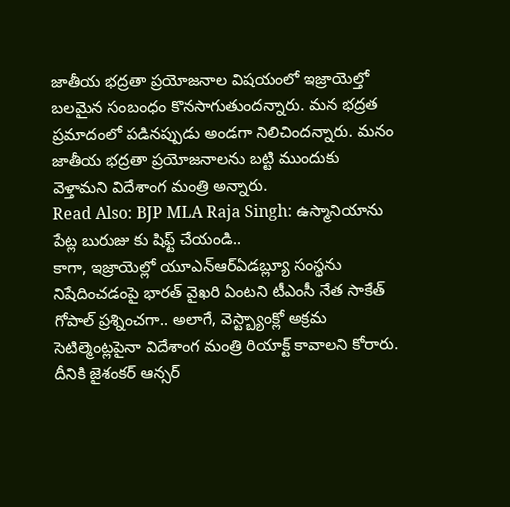జాతీయ భద్రతా ప్రయోజనాల విషయంలో ఇజ్రాయెల్తో బలమైన సంబంధం కొనసాగుతుందన్నారు. మన భద్రత ప్రమాదంలో పడినప్పుడు అండగా నిలిచిందన్నారు. మనం జాతీయ భద్రతా ప్రయోజనాలను బట్టి ముందుకు వెళ్తామని విదేశాంగ మంత్రి అన్నారు.
Read Also: BJP MLA Raja Singh: ఉస్మానియాను పేట్ల బురుజు కు షిఫ్ట్ చేయండి..
కాగా, ఇజ్రాయెల్లో యూఎన్ఆర్ఏడబ్ల్యూ సంస్థను నిషేదించడంపై భారత్ వైఖరి ఏంటని టీఎంసీ నేత సాకేత్ గోపాల్ ప్రశ్నించగా.. అలాగే, వెస్ట్బ్యాంక్లో అక్రమ సెటిల్మెంట్లపైనా విదేశాంగ మంత్రి రియాక్ట్ కావాలని కోరారు. దీనికి జైశంకర్ ఆన్సర్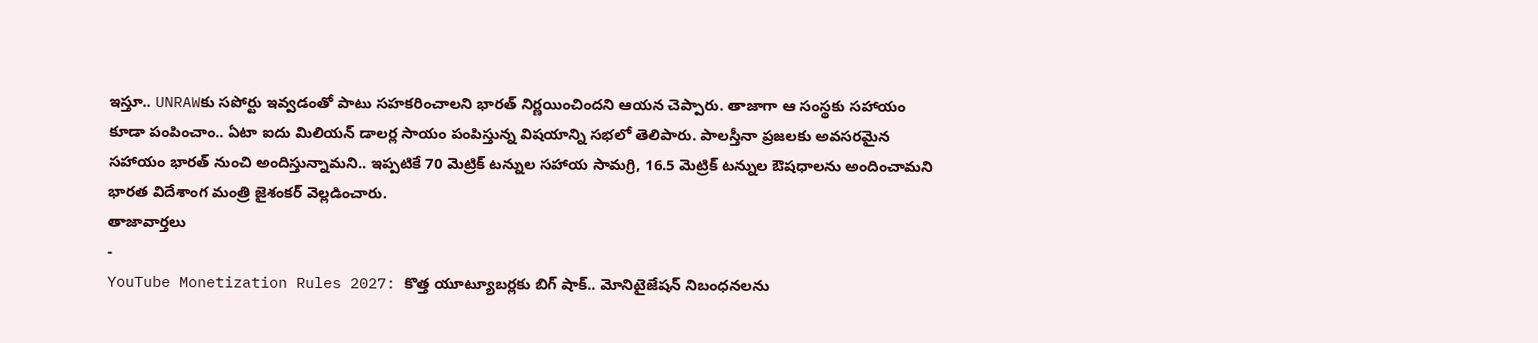ఇస్తూ.. UNRAWకు సపోర్టు ఇవ్వడంతో పాటు సహకరించాలని భారత్ నిర్ణయించిందని ఆయన చెప్పారు. తాజాగా ఆ సంస్థకు సహాయం కూడా పంపించాం.. ఏటా ఐదు మిలియన్ డాలర్ల సాయం పంపిస్తున్న విషయాన్ని సభలో తెలిపారు. పాలస్తీనా ప్రజలకు అవసరమైన సహాయం భారత్ నుంచి అందిస్తున్నామని.. ఇప్పటికే 70 మెట్రిక్ టన్నుల సహాయ సామగ్రి, 16.5 మెట్రిక్ టన్నుల ఔషధాలను అందించామని భారత విదేశాంగ మంత్రి జైశంకర్ వెల్లడించారు.
తాజావార్తలు
-
YouTube Monetization Rules 2027: కొత్త యూట్యూబర్లకు బిగ్ షాక్.. మోనిటైజేషన్ నిబంధనలను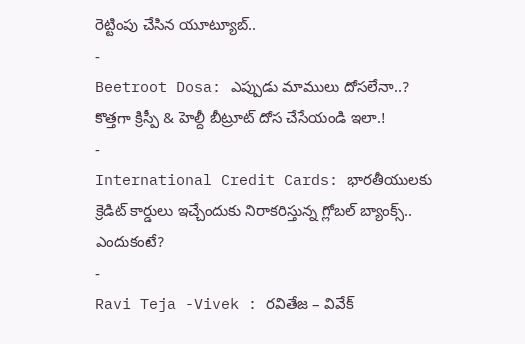రెట్టింపు చేసిన యూట్యూబ్..
-
Beetroot Dosa: ఎప్పుడు మాములు దోసలేనా..? కొత్తగా క్రిస్పీ & హెల్దీ బీట్రూట్ దోస చేసేయండి ఇలా.!
-
International Credit Cards: భారతీయులకు క్రెడిట్ కార్డులు ఇచ్చేందుకు నిరాకరిస్తున్న గ్లోబల్ బ్యాంక్స్.. ఎందుకంటే?
-
Ravi Teja -Vivek : రవితేజ – వివేక్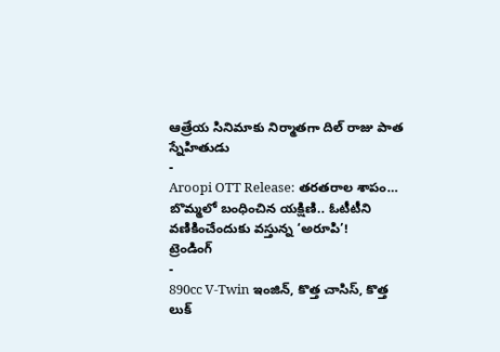ఆత్రేయ సినిమాకు నిర్మాతగా దిల్ రాజు పాత స్నేహితుడు
-
Aroopi OTT Release: తరతరాల శాపం… బొమ్మలో బంధించిన యక్షిణి.. ఓటీటీని వణికించేందుకు వస్తున్న ‘అరూపి’!
ట్రెండింగ్
-
890cc V-Twin ఇంజిన్, కొత్త చాసిస్, కొత్త లుక్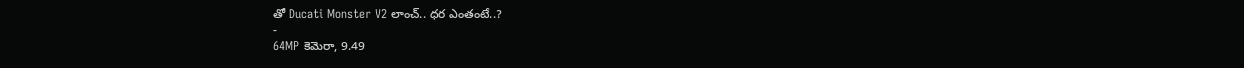తో Ducati Monster V2 లాంచ్.. ధర ఎంతంటే..?
-
64MP కెమెరా, 9.49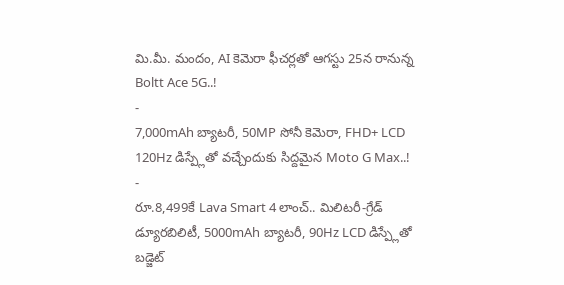మి.మీ. మందం, AI కెమెరా ఫీచర్లతో ఆగస్టు 25న రానున్న Boltt Ace 5G..!
-
7,000mAh బ్యాటరీ, 50MP సోనీ కెమెరా, FHD+ LCD 120Hz డిస్ప్లేతో వచ్చేందుకు సిద్దమైన Moto G Max..!
-
రూ.8,499కే Lava Smart 4 లాంచ్.. మిలిటరీ-గ్రేడ్ డ్యూరబిలిటీ, 5000mAh బ్యాటరీ, 90Hz LCD డిస్ప్లేతో బడ్జెట్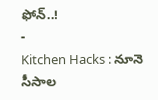ఫోన్..!
-
Kitchen Hacks : నూనె సీసాల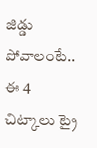జిడ్డు పోవాలంటే.. ఈ 4 చిట్కాలు ట్రై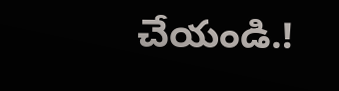చేయండి.!